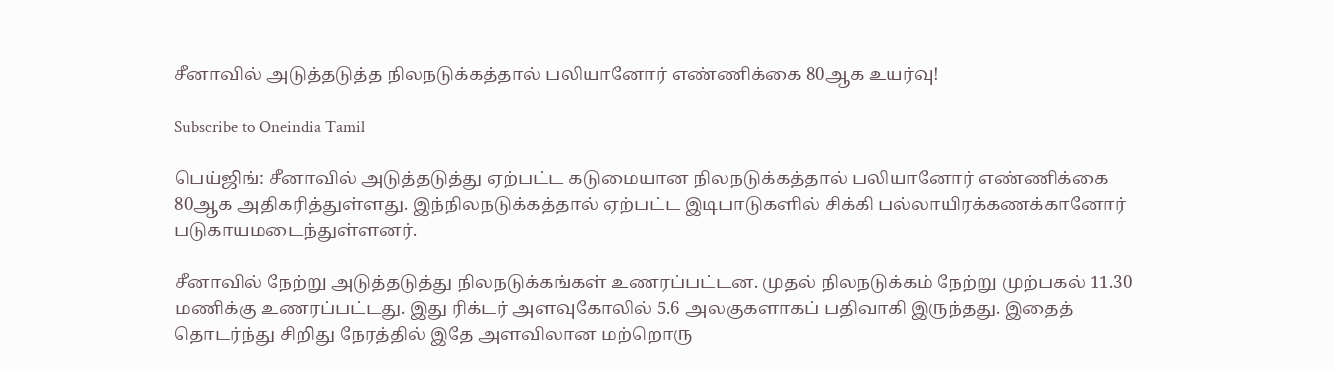சீனாவில் அடுத்தடுத்த நிலநடுக்கத்தால் பலியானோர் எண்ணிக்கை 80ஆக உயர்வு!

Subscribe to Oneindia Tamil

பெய்ஜிங்: சீனாவில் அடுத்தடுத்து ஏற்பட்ட கடுமையான நிலநடுக்கத்தால் பலியானோர் எண்ணிக்கை 80ஆக அதிகரித்துள்ளது. இந்நிலநடுக்கத்தால் ஏற்பட்ட இடிபாடுகளில் சிக்கி பல்லாயிரக்கணக்கானோர் படுகாயமடைந்துள்ளனர்.

சீனாவில் நேற்று அடுத்தடுத்து நிலநடுக்கங்கள் உணரப்பட்டன. முதல் நிலநடுக்கம் நேற்று முற்பகல் 11.30 மணிக்கு உணரப்பட்டது. இது ரிக்டர் அளவுகோலில் 5.6 அலகுகளாகப் பதிவாகி இருந்தது. இதைத் தொடர்ந்து சிறிது நேரத்தில் இதே அளவிலான மற்றொரு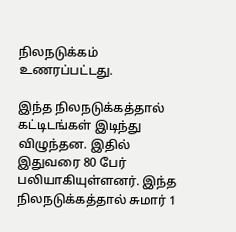நிலநடுக்கம் உணரப்பட்டது.

இந்த நிலநடுக்கத்தால் கட்டிடங்கள் இடிந்து விழுந்தன. இதில் இதுவரை 80 பேர் பலியாகியுள்ளனர். இந்த நிலநடுக்கத்தால் சுமார் 1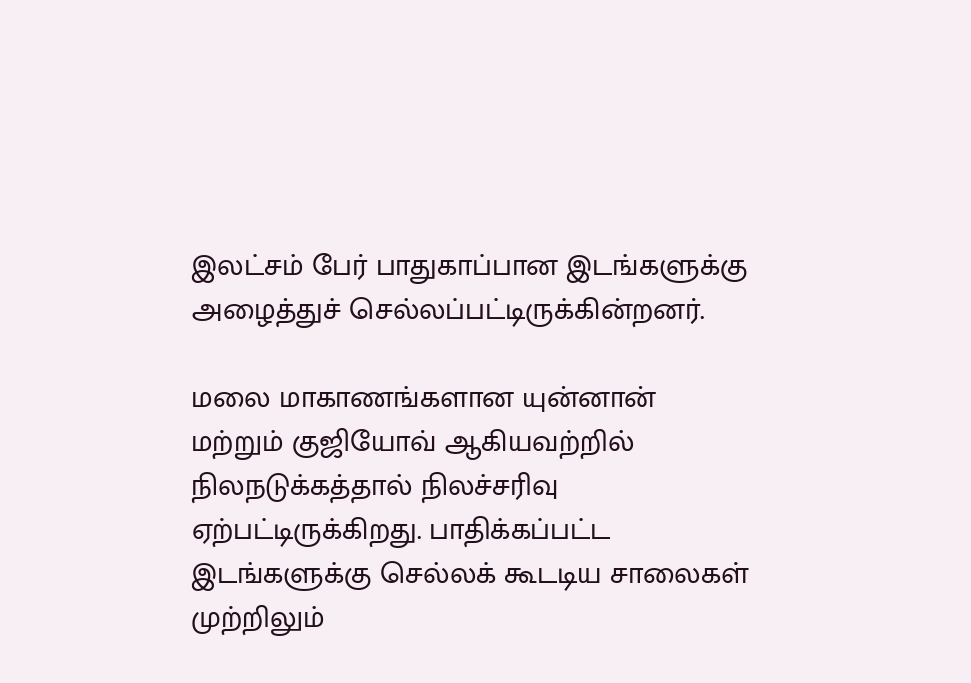இலட்சம் பேர் பாதுகாப்பான இடங்களுக்கு அழைத்துச் செல்லப்பட்டிருக்கின்றனர்.

மலை மாகாணங்களான யுன்னான் மற்றும் குஜியோவ் ஆகியவற்றில் நிலநடுக்கத்தால் நிலச்சரிவு ஏற்பட்டிருக்கிறது. பாதிக்கப்பட்ட இடங்களுக்கு செல்லக் கூடடிய சாலைகள் முற்றிலும்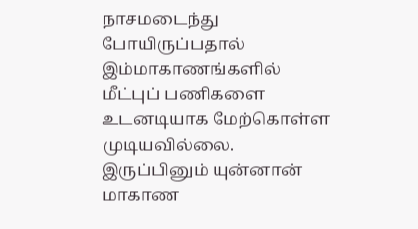நாசமடைந்து போயிருப்பதால் இம்மாகாணங்களில் மீட்புப் பணிகளை உடனடியாக மேற்கொள்ள முடியவில்லை. இருப்பினும் யுன்னான் மாகாண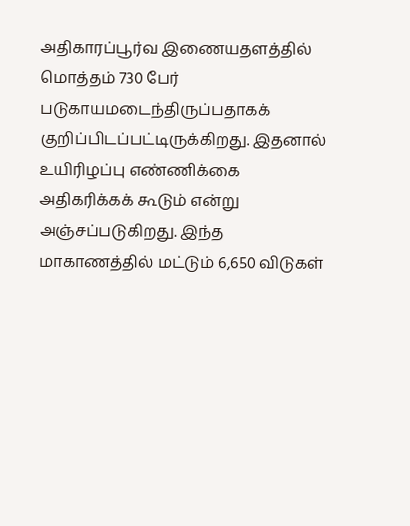அதிகாரப்பூர்வ இணையதளத்தில் மொத்தம் 730 பேர் படுகாயமடைந்திருப்பதாகக் குறிப்பிடப்பட்டிருக்கிறது. இதனால் உயிரிழப்பு எண்ணிக்கை அதிகரிக்கக் கூடும் என்று அஞ்சப்படுகிறது. இந்த மாகாணத்தில் மட்டும் 6,650 விடுகள்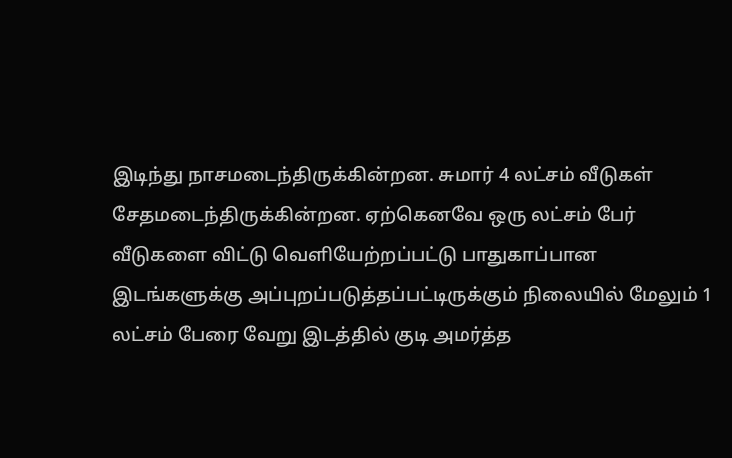இடிந்து நாசமடைந்திருக்கின்றன. சுமார் 4 லட்சம் வீடுகள் சேதமடைந்திருக்கின்றன. ஏற்கெனவே ஒரு லட்சம் பேர் வீடுகளை விட்டு வெளியேற்றப்பட்டு பாதுகாப்பான இடங்களுக்கு அப்புறப்படுத்தப்பட்டிருக்கும் நிலையில் மேலும் 1 லட்சம் பேரை வேறு இடத்தில் குடி அமர்த்த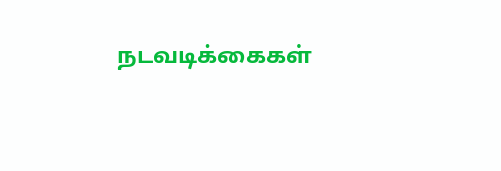நடவடிக்கைகள்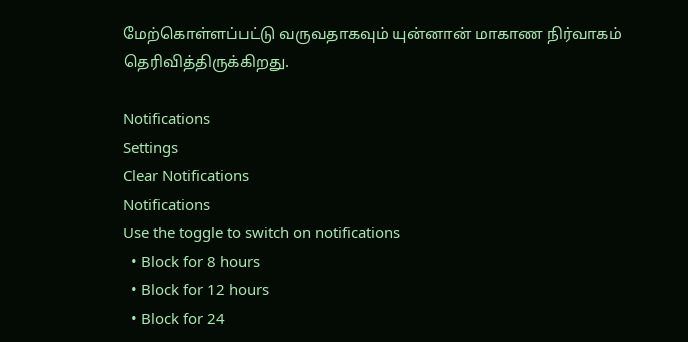மேற்கொள்ளப்பட்டு வருவதாகவும் யுன்னான் மாகாண நிர்வாகம் தெரிவித்திருக்கிறது.

Notifications
Settings
Clear Notifications
Notifications
Use the toggle to switch on notifications
  • Block for 8 hours
  • Block for 12 hours
  • Block for 24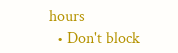hours
  • Don't block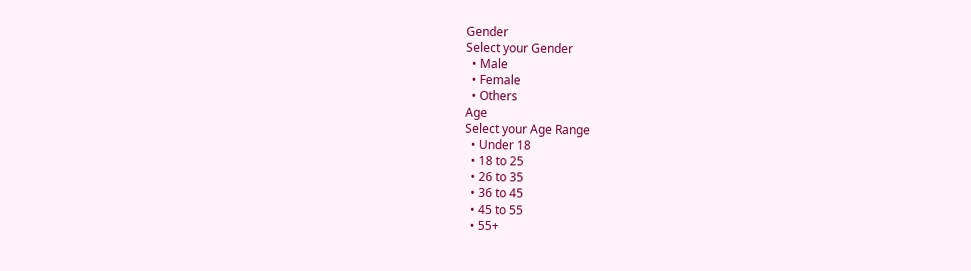Gender
Select your Gender
  • Male
  • Female
  • Others
Age
Select your Age Range
  • Under 18
  • 18 to 25
  • 26 to 35
  • 36 to 45
  • 45 to 55
  • 55+